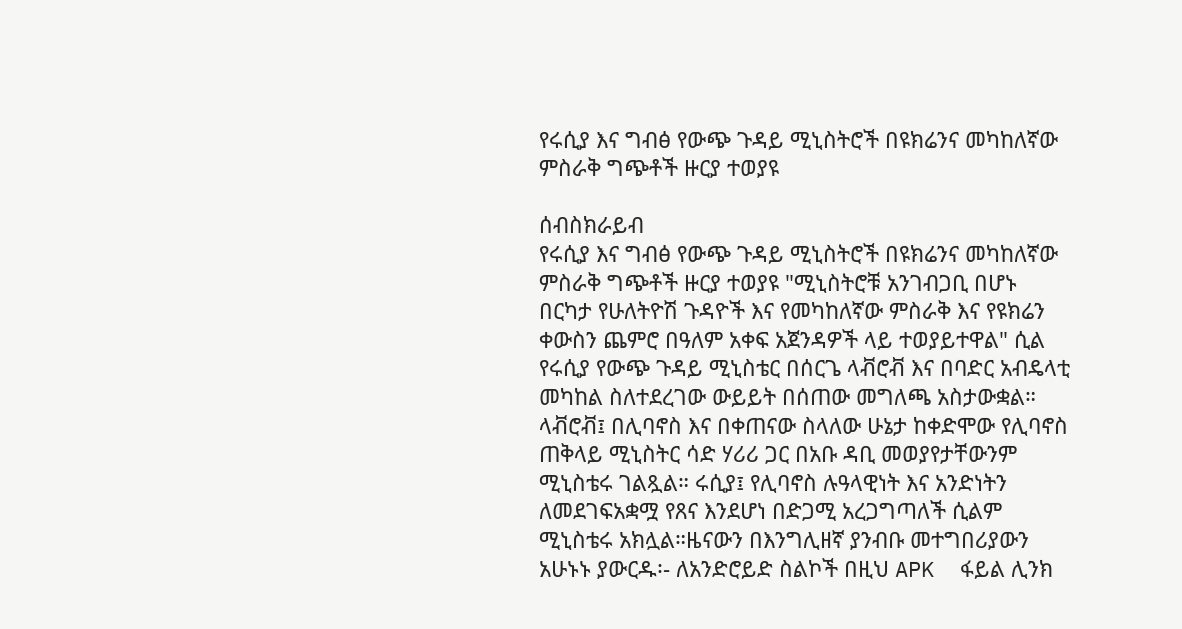የሩሲያ እና ግብፅ የውጭ ጉዳይ ሚኒስትሮች በዩክሬንና መካከለኛው ምስራቅ ግጭቶች ዙርያ ተወያዩ

ሰብስክራይብ
የሩሲያ እና ግብፅ የውጭ ጉዳይ ሚኒስትሮች በዩክሬንና መካከለኛው ምስራቅ ግጭቶች ዙርያ ተወያዩ "ሚኒስትሮቹ አንገብጋቢ በሆኑ በርካታ የሁለትዮሽ ጉዳዮች እና የመካከለኛው ምስራቅ እና የዩክሬን ቀውስን ጨምሮ በዓለም አቀፍ አጀንዳዎች ላይ ተወያይተዋል" ሲል የሩሲያ የውጭ ጉዳይ ሚኒስቴር በሰርጌ ላቭሮቭ እና በባድር አብዴላቲ መካከል ስለተደረገው ውይይት በሰጠው መግለጫ አስታውቋል። ላቭሮቭ፤ በሊባኖስ እና በቀጠናው ስላለው ሁኔታ ከቀድሞው የሊባኖስ ጠቅላይ ሚኒስትር ሳድ ሃሪሪ ጋር በአቡ ዳቢ መወያየታቸውንም ሚኒስቴሩ ገልጿል። ሩሲያ፤ የሊባኖስ ሉዓላዊነት እና አንድነትን ለመደገፍአቋሟ የጸና እንደሆነ በድጋሚ አረጋግጣለች ሲልም ሚኒስቴሩ አክሏል።ዜናውን በእንግሊዘኛ ያንብቡ መተግበሪያውን አሁኑኑ ያውርዱ፡- ለአንድሮይድ ስልኮች በዚህ APK  ፋይል ሊንክ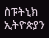ስፑትኒክ ኢትዮጵያን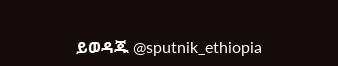ይወዳጁ @sputnik_ethiopia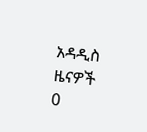አዳዲስ ዜናዎች
0